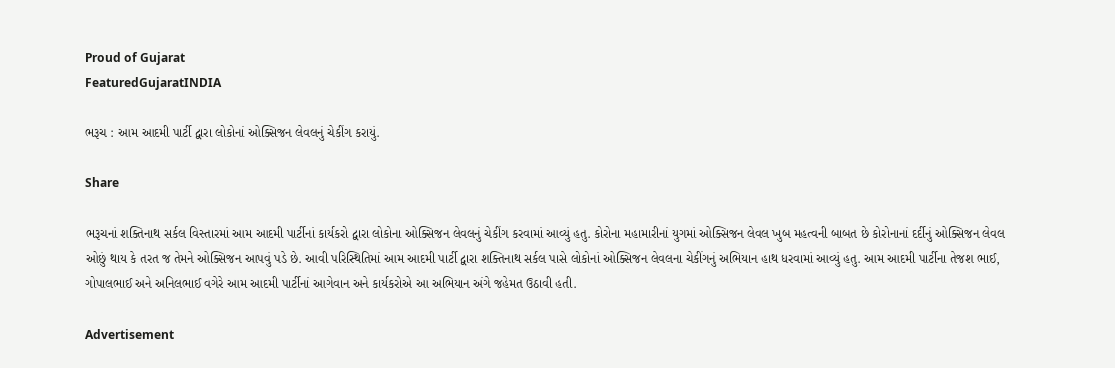Proud of Gujarat
FeaturedGujaratINDIA

ભરૂચ : આમ આદમી પાર્ટી દ્વારા લોકોનાં ઓક્સિજન લેવલનું ચેકીંગ કરાયું.

Share

ભરૂચનાં શક્તિનાથ સર્કલ વિસ્તારમાં આમ આદમી પાર્ટીનાં કાર્યકરો દ્વારા લોકોના ઓક્સિજન લેવલનું ચેકીંગ કરવામાં આવ્યું હતુ. કોરોના મહામારીનાં યુગમાં ઓક્સિજન લેવલ ખુબ મહત્વની બાબત છે કોરોનાનાં દર્દીનું ઓક્સિજન લેવલ ઓછું થાય કે તરત જ તેમને ઓક્સિજન આપવું પડે છે. આવી પરિસ્થિતિમાં આમ આદમી પાર્ટી દ્વારા શક્તિનાથ સર્કલ પાસે લોકોનાં ઓક્સિજન લેવલના ચેકીંગનું અભિયાન હાથ ધરવામાં આવ્યું હતુ. આમ આદમી પાર્ટીના તેજશ ભાઈ, ગોપાલભાઈ અને અનિલભાઈ વગેરે આમ આદમી પાર્ટીનાં આગેવાન અને કાર્યકરોએ આ અભિયાન અંગે જહેમત ઉઠાવી હતી.

Advertisement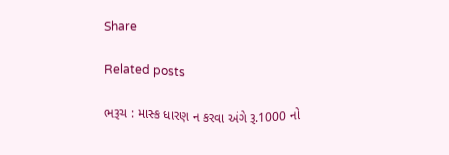Share

Related posts

ભરૂચ : માસ્ક ધારણ ન કરવા અંગે રૂ.1000 નો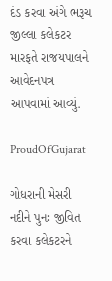દંડ કરવા અંગે ભરૂચ જીલ્લા કલેકટર મારફતે રાજયપાલને આવેદનપત્ર આપવામાં આવ્યું.

ProudOfGujarat

ગોધરાની મેસરી નદીને પુનઃ જીવિત કરવા કલેકટરને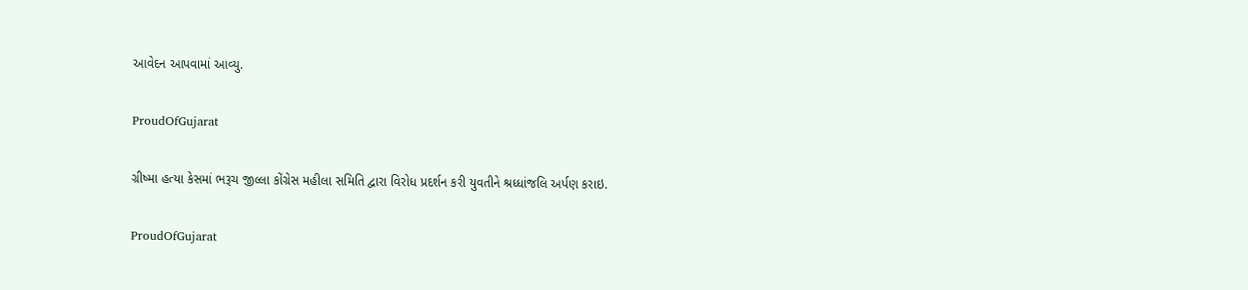આવેદન આપવામાં આવ્યુ.

ProudOfGujarat

ગ્રીષ્મા હત્યા કેસમાં ભરૂચ જીલ્લા કોંગ્રેસ મહીલા સમિતિ દ્વારા વિરોધ પ્રદર્શન કરી યુવતીને શ્રધ્ધાંજલિ અર્પણ કરાઇ.

ProudOfGujarat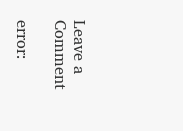Leave a Comment

error: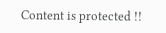Content is protected !!